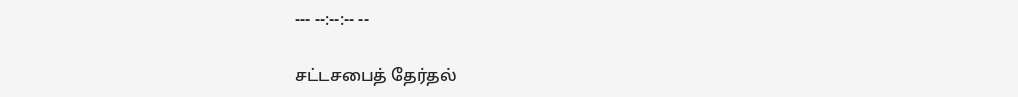--- --:--:-- --

சட்டசபைத் தேர்தல்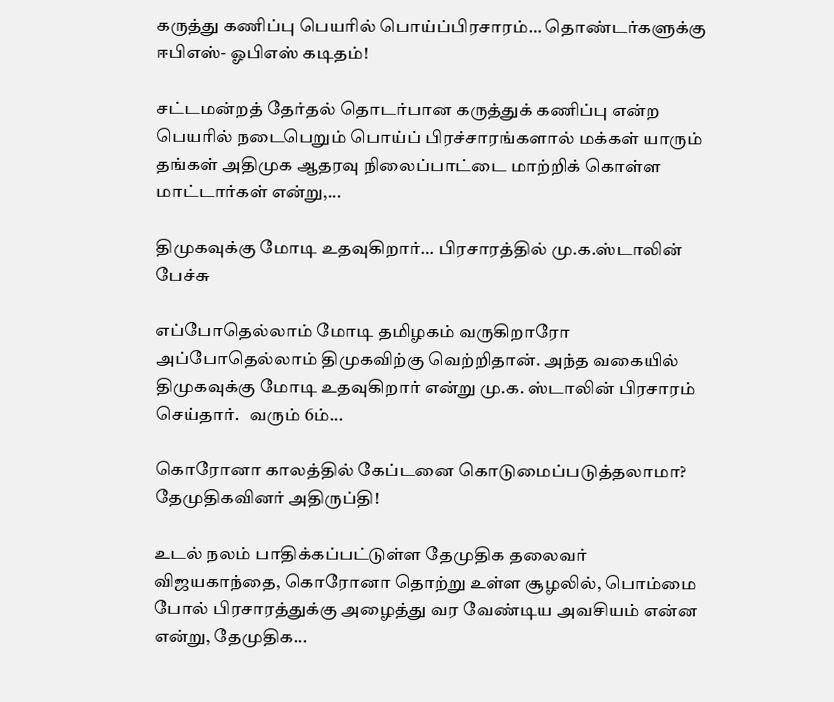கருத்து கணிப்பு பெயரில் பொய்ப்பிரசாரம்… தொண்டர்களுக்கு ஈபிஎஸ்- ஓபிஎஸ் கடிதம்!

சட்டமன்றத் தேர்தல் தொடர்பான கருத்துக் கணிப்பு என்ற பெயரில் நடைபெறும் பொய்ப் பிரச்சாரங்களால் மக்கள் யாரும் தங்கள் அதிமுக ஆதரவு நிலைப்பாட்டை மாற்றிக் கொள்ள மாட்டார்கள் என்று,...

திமுகவுக்கு மோடி உதவுகிறார்… பிரசாரத்தில் மு.க.ஸ்டாலின் பேச்சு

எப்போதெல்லாம் மோடி தமிழகம் வருகிறாரோ அப்போதெல்லாம் திமுகவிற்கு வெற்றிதான். அந்த வகையில் திமுகவுக்கு மோடி உதவுகிறார் என்று மு.க. ஸ்டாலின் பிரசாரம் செய்தார்.   வரும் 6ம்...

கொரோனா காலத்தில் கேப்டனை கொடுமைப்படுத்தலாமா? தேமுதிகவினர் அதிருப்தி!

உடல் நலம் பாதிக்கப்பட்டுள்ள தேமுதிக தலைவர் விஜயகாந்தை, கொரோனா தொற்று உள்ள சூழலில், பொம்மை போல் பிரசாரத்துக்கு அழைத்து வர வேண்டிய அவசியம் என்ன என்று, தேமுதிக...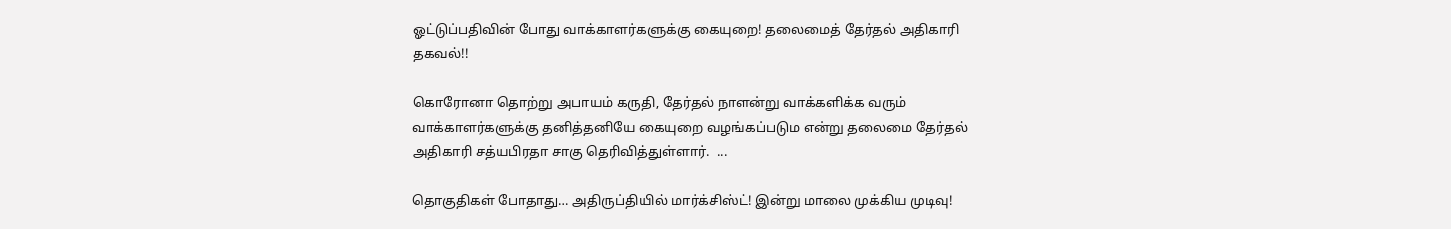ஓட்டுப்பதிவின் போது வாக்காளர்களுக்கு கையுறை! தலைமைத் தேர்தல் அதிகாரி தகவல்!!

கொரோனா தொற்று அபாயம் கருதி, தேர்தல் நாளன்று வாக்களிக்க வரும் வாக்காளர்களுக்கு தனித்தனியே கையுறை வழங்கப்படும என்று தலைமை தேர்தல் அதிகாரி சத்யபிரதா சாகு தெரிவித்துள்ளார்.  ...

தொகுதிகள் போதாது… அதிருப்தியில் மார்க்சிஸ்ட்! இன்று மாலை முக்கிய முடிவு!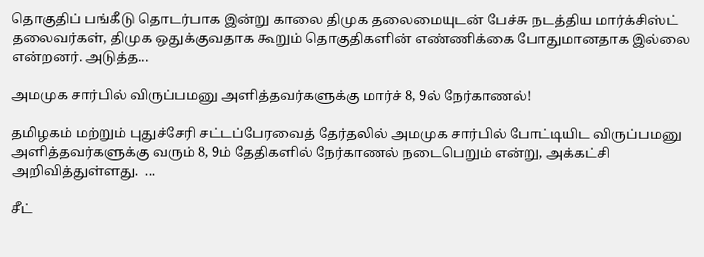தொகுதிப் பங்கீடு தொடர்பாக இன்று காலை திமுக தலைமையுடன் பேச்சு நடத்திய மார்க்சிஸ்ட் தலைவர்கள், திமுக ஒதுக்குவதாக கூறும் தொகுதிகளின் எண்ணிக்கை போதுமானதாக இல்லை என்றனர். அடுத்த...

அமமுக சார்பில் விருப்பமனு அளித்தவர்களுக்கு மார்ச் 8, 9ல் நேர்காணல்!

தமிழகம் மற்றும் புதுச்சேரி சட்டப்பேரவைத் தேர்தலில் அம‌முக சார்பில் போட்டியிட விருப்பமனு அளித்தவர்களுக்கு வரும் 8, 9ம் தேதிகளில் நேர்காணல் நடைபெறும் என்று, அக்கட்சி அறிவித்துள்ளது.  ...

சீட்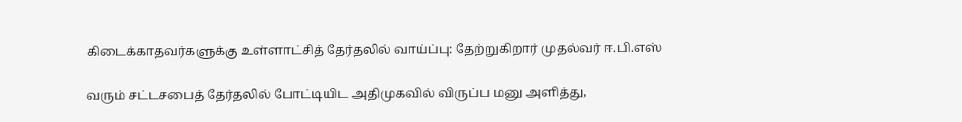கிடைக்காதவர்களுக்கு உள்ளாட்சித் தேர்தலில் வாய்ப்பு: தேற்றுகிறார் முதல்வர் ஈ.பி.எஸ்

வரும் சட்டசபைத் தேர்தலில் போட்டியிட அதிமுகவில் விருப்ப மனு அளித்து,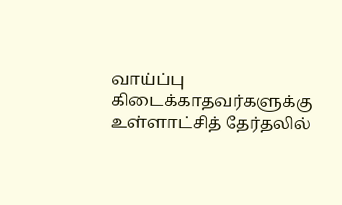வாய்ப்பு கிடைக்காதவர்களுக்கு உள்ளாட்சித் தேர்தலில்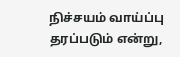நிச்சயம் வாய்ப்பு தரப்படும் என்று,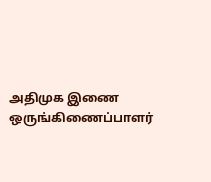அதிமுக இணை ஒருங்கிணைப்பாளர்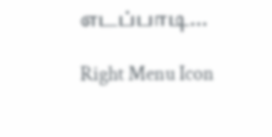எடப்பாடி...

Right Menu Icon